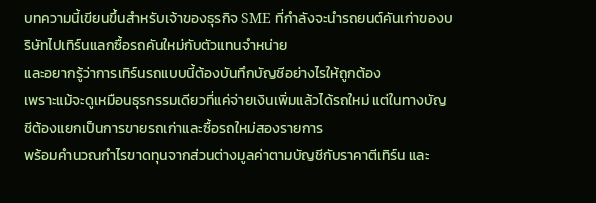บทความนี้เขียนขึ้นสำหรับเจ้าของธุรกิจ SME ที่กำลังจะนำรถยนต์คันเก่าของบริษัทไปเทิร์นแลกซื้อรถคันใหม่กับตัวแทนจำหน่าย
และอยากรู้ว่าการเทิร์นรถแบบนี้ต้องบันทึกบัญชีอย่างไรให้ถูกต้อง
เพราะแม้จะดูเหมือนธุรกรรมเดียวที่แค่จ่ายเงินเพิ่มแล้วได้รถใหม่ แต่ในทางบัญชีต้องแยกเป็นการขายรถเก่าและซื้อรถใหม่สองรายการ
พร้อมคำนวณกำไรขาดทุนจากส่วนต่างมูลค่าตามบัญชีกับราคาตีเทิร์น และ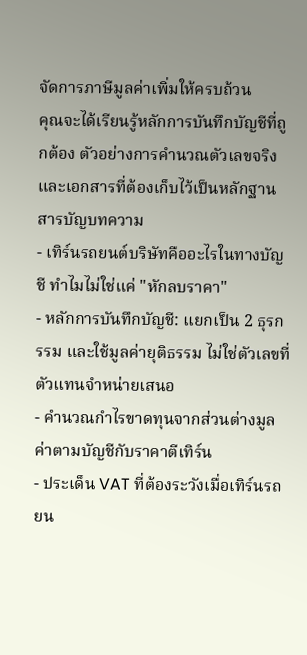จัดการภาษีมูลค่าเพิ่มให้ครบถ้วน
คุณจะได้เรียนรู้หลักการบันทึกบัญชีที่ถูกต้อง ตัวอย่างการคำนวณตัวเลขจริง และเอกสารที่ต้องเก็บไว้เป็นหลักฐาน
สารบัญบทความ
- เทิร์นรถยนต์บริษัทคืออะไรในทางบัญชี ทำไมไม่ใช่แค่ "หักลบราคา"
- หลักการบันทึกบัญชี: แยกเป็น 2 ธุรกรรม และใช้มูลค่ายุติธรรม ไม่ใช่ตัวเลขที่ตัวแทนจำหน่ายเสนอ
- คำนวณกำไรขาดทุนจากส่วนต่างมูลค่าตามบัญชีกับราคาตีเทิร์น
- ประเด็น VAT ที่ต้องระวังเมื่อเทิร์นรถยน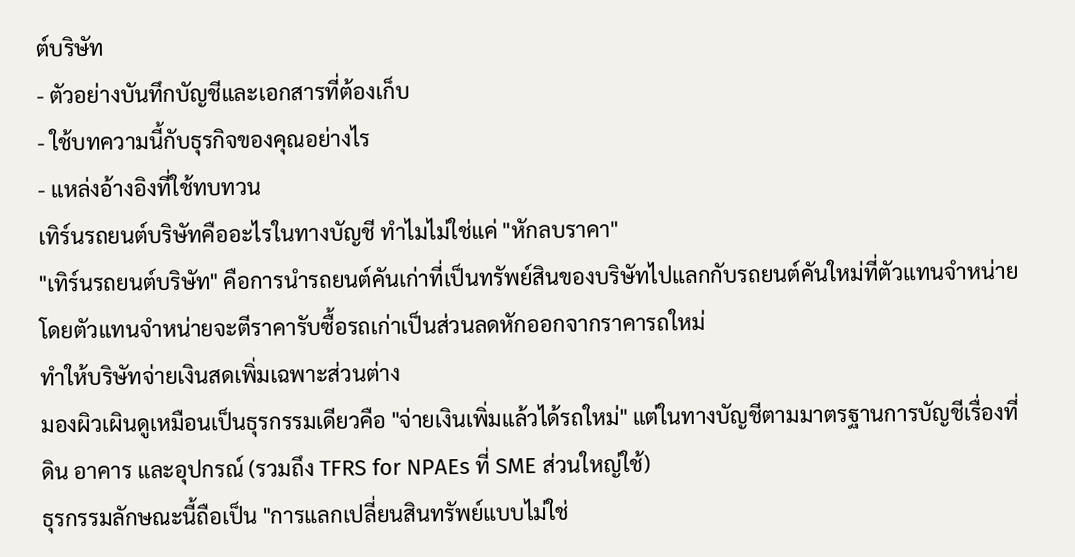ต์บริษัท
- ตัวอย่างบันทึกบัญชีและเอกสารที่ต้องเก็บ
- ใช้บทความนี้กับธุรกิจของคุณอย่างไร
- แหล่งอ้างอิงที่ใช้ทบทวน
เทิร์นรถยนต์บริษัทคืออะไรในทางบัญชี ทำไมไม่ใช่แค่ "หักลบราคา"
"เทิร์นรถยนต์บริษัท" คือการนำรถยนต์คันเก่าที่เป็นทรัพย์สินของบริษัทไปแลกกับรถยนต์คันใหม่ที่ตัวแทนจำหน่าย โดยตัวแทนจำหน่ายจะตีราคารับซื้อรถเก่าเป็นส่วนลดหักออกจากราคารถใหม่
ทำให้บริษัทจ่ายเงินสดเพิ่มเฉพาะส่วนต่าง
มองผิวเผินดูเหมือนเป็นธุรกรรมเดียวคือ "จ่ายเงินเพิ่มแล้วได้รถใหม่" แต่ในทางบัญชีตามมาตรฐานการบัญชีเรื่องที่ดิน อาคาร และอุปกรณ์ (รวมถึง TFRS for NPAEs ที่ SME ส่วนใหญ่ใช้)
ธุรกรรมลักษณะนี้ถือเป็น "การแลกเปลี่ยนสินทรัพย์แบบไม่ใช่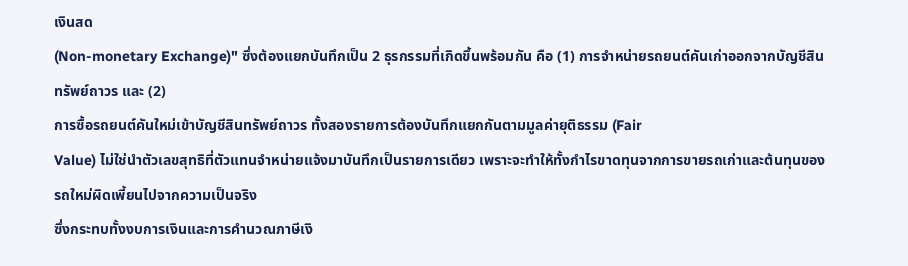เงินสด
(Non-monetary Exchange)" ซึ่งต้องแยกบันทึกเป็น 2 ธุรกรรมที่เกิดขึ้นพร้อมกัน คือ (1) การจำหน่ายรถยนต์คันเก่าออกจากบัญชีสินทรัพย์ถาวร และ (2)
การซื้อรถยนต์คันใหม่เข้าบัญชีสินทรัพย์ถาวร ทั้งสองรายการต้องบันทึกแยกกันตามมูลค่ายุติธรรม (Fair
Value) ไม่ใช่นำตัวเลขสุทธิที่ตัวแทนจำหน่ายแจ้งมาบันทึกเป็นรายการเดียว เพราะจะทำให้ทั้งกำไรขาดทุนจากการขายรถเก่าและต้นทุนของรถใหม่ผิดเพี้ยนไปจากความเป็นจริง
ซึ่งกระทบทั้งงบการเงินและการคำนวณภาษีเงิ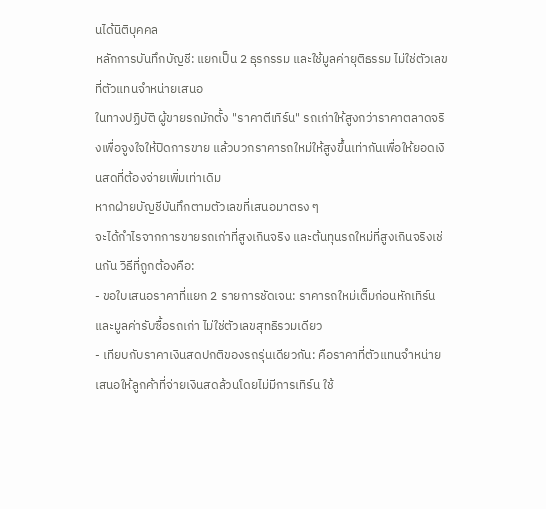นได้นิติบุคคล
หลักการบันทึกบัญชี: แยกเป็น 2 ธุรกรรม และใช้มูลค่ายุติธรรม ไม่ใช่ตัวเลขที่ตัวแทนจำหน่ายเสนอ
ในทางปฏิบัติ ผู้ขายรถมักตั้ง "ราคาตีเทิร์น" รถเก่าให้สูงกว่าราคาตลาดจริงเพื่อจูงใจให้ปิดการขาย แล้วบวกราคารถใหม่ให้สูงขึ้นเท่ากันเพื่อให้ยอดเงินสดที่ต้องจ่ายเพิ่มเท่าเดิม
หากฝ่ายบัญชีบันทึกตามตัวเลขที่เสนอมาตรง ๆ
จะได้กำไรจากการขายรถเก่าที่สูงเกินจริง และต้นทุนรถใหม่ที่สูงเกินจริงเช่นกัน วิธีที่ถูกต้องคือ:
- ขอใบเสนอราคาที่แยก 2 รายการชัดเจน: ราคารถใหม่เต็มก่อนหักเทิร์น และมูลค่ารับซื้อรถเก่า ไม่ใช่ตัวเลขสุทธิรวมเดียว
- เทียบกับราคาเงินสดปกติของรถรุ่นเดียวกัน: คือราคาที่ตัวแทนจำหน่ายเสนอให้ลูกค้าที่จ่ายเงินสดล้วนโดยไม่มีการเทิร์น ใช้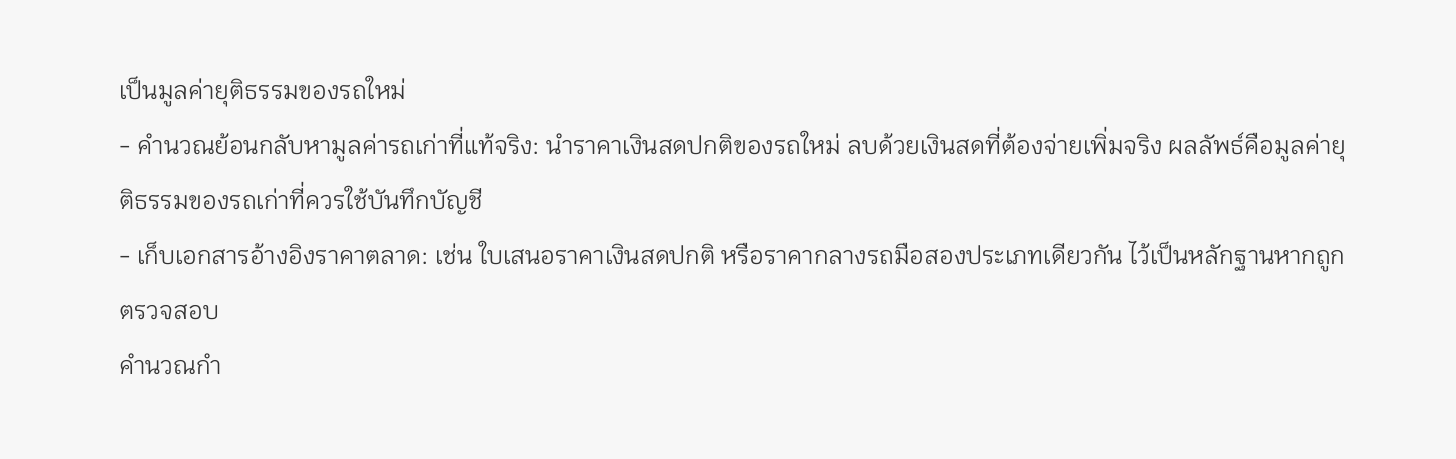เป็นมูลค่ายุติธรรมของรถใหม่
- คำนวณย้อนกลับหามูลค่ารถเก่าที่แท้จริง: นำราคาเงินสดปกติของรถใหม่ ลบด้วยเงินสดที่ต้องจ่ายเพิ่มจริง ผลลัพธ์คือมูลค่ายุติธรรมของรถเก่าที่ควรใช้บันทึกบัญชี
- เก็บเอกสารอ้างอิงราคาตลาด: เช่น ใบเสนอราคาเงินสดปกติ หรือราคากลางรถมือสองประเภทเดียวกัน ไว้เป็นหลักฐานหากถูกตรวจสอบ
คำนวณกำ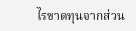ไรขาดทุนจากส่วน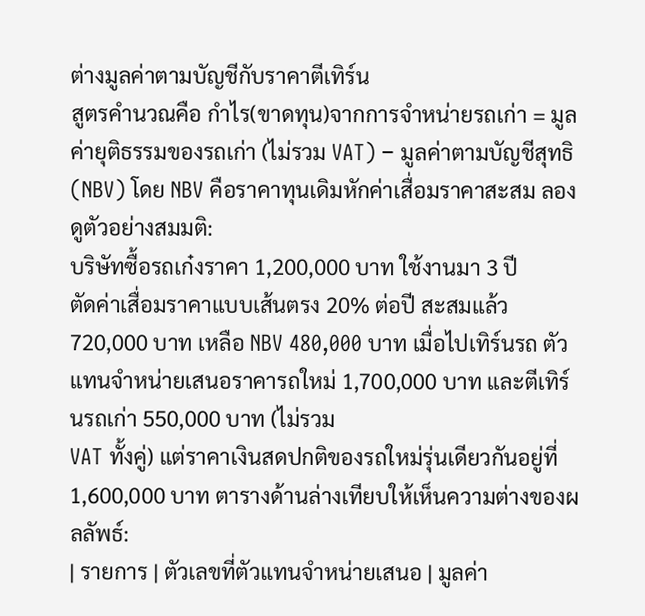ต่างมูลค่าตามบัญชีกับราคาตีเทิร์น
สูตรคำนวณคือ กำไร(ขาดทุน)จากการจำหน่ายรถเก่า = มูลค่ายุติธรรมของรถเก่า (ไม่รวม VAT) − มูลค่าตามบัญชีสุทธิ (NBV) โดย NBV คือราคาทุนเดิมหักค่าเสื่อมราคาสะสม ลองดูตัวอย่างสมมติ:
บริษัทซื้อรถเก๋งราคา 1,200,000 บาท ใช้งานมา 3 ปี
ตัดค่าเสื่อมราคาแบบเส้นตรง 20% ต่อปี สะสมแล้ว 720,000 บาท เหลือ NBV 480,000 บาท เมื่อไปเทิร์นรถ ตัวแทนจำหน่ายเสนอราคารถใหม่ 1,700,000 บาท และตีเทิร์นรถเก่า 550,000 บาท (ไม่รวม
VAT ทั้งคู่) แต่ราคาเงินสดปกติของรถใหม่รุ่นเดียวกันอยู่ที่
1,600,000 บาท ตารางด้านล่างเทียบให้เห็นความต่างของผลลัพธ์:
| รายการ | ตัวเลขที่ตัวแทนจำหน่ายเสนอ | มูลค่า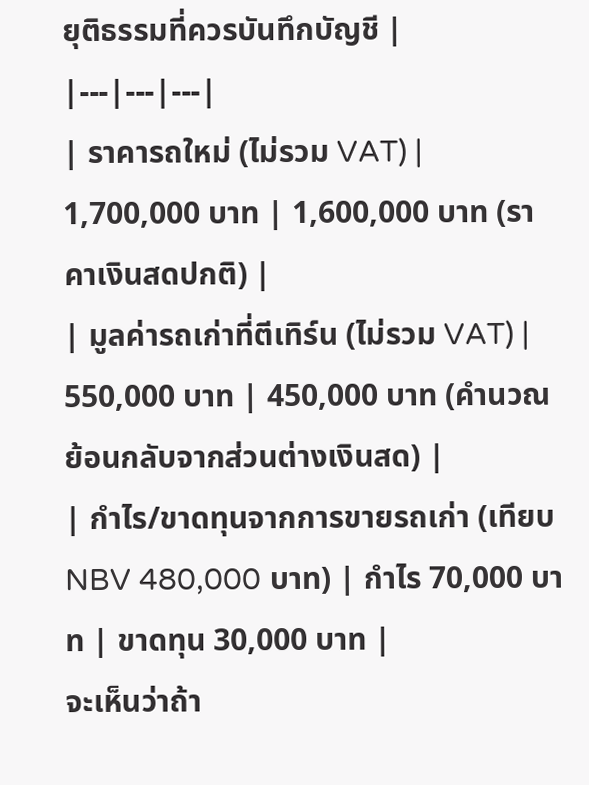ยุติธรรมที่ควรบันทึกบัญชี |
|---|---|---|
| ราคารถใหม่ (ไม่รวม VAT) | 1,700,000 บาท | 1,600,000 บาท (ราคาเงินสดปกติ) |
| มูลค่ารถเก่าที่ตีเทิร์น (ไม่รวม VAT) | 550,000 บาท | 450,000 บาท (คำนวณย้อนกลับจากส่วนต่างเงินสด) |
| กำไร/ขาดทุนจากการขายรถเก่า (เทียบ NBV 480,000 บาท) | กำไร 70,000 บาท | ขาดทุน 30,000 บาท |
จะเห็นว่าถ้า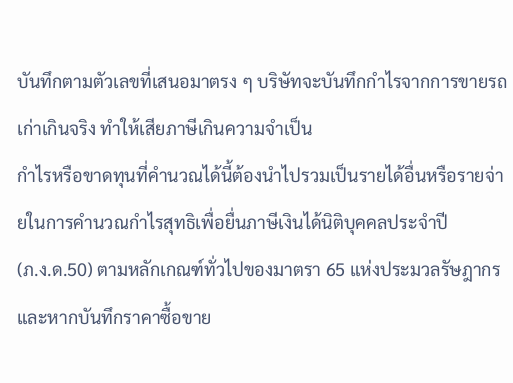บันทึกตามตัวเลขที่เสนอมาตรง ๆ บริษัทจะบันทึกกำไรจากการขายรถเก่าเกินจริง ทำให้เสียภาษีเกินความจำเป็น
กำไรหรือขาดทุนที่คำนวณได้นี้ต้องนำไปรวมเป็นรายได้อื่นหรือรายจ่ายในการคำนวณกำไรสุทธิเพื่อยื่นภาษีเงินได้นิติบุคคลประจำปี
(ภ.ง.ด.50) ตามหลักเกณฑ์ทั่วไปของมาตรา 65 แห่งประมวลรัษฎากร และหากบันทึกราคาซื้อขาย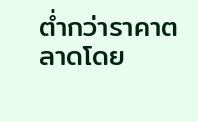ต่ำกว่าราคาตลาดโดย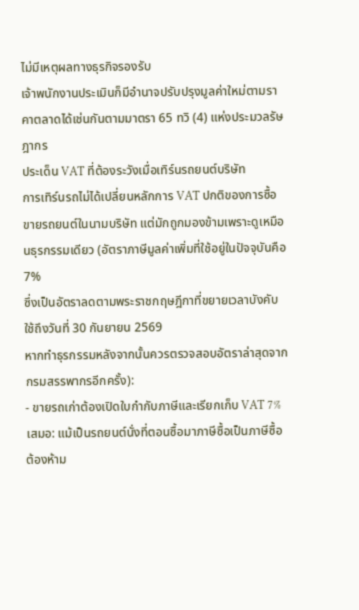ไม่มีเหตุผลทางธุรกิจรองรับ
เจ้าพนักงานประเมินก็มีอำนาจปรับปรุงมูลค่าใหม่ตามราคาตลาดได้เช่นกันตามมาตรา 65 ทวิ (4) แห่งประมวลรัษฎากร
ประเด็น VAT ที่ต้องระวังเมื่อเทิร์นรถยนต์บริษัท
การเทิร์นรถไม่ได้เปลี่ยนหลักการ VAT ปกติของการซื้อขายรถยนต์ในนามบริษัท แต่มักถูกมองข้ามเพราะดูเหมือนธุรกรรมเดียว (อัตราภาษีมูลค่าเพิ่มที่ใช้อยู่ในปัจจุบันคือ 7%
ซึ่งเป็นอัตราลดตามพระราชกฤษฎีกาที่ขยายเวลาบังคับใช้ถึงวันที่ 30 กันยายน 2569
หากทำธุรกรรมหลังจากนั้นควรตรวจสอบอัตราล่าสุดจากกรมสรรพากรอีกครั้ง):
- ขายรถเก่าต้องเปิดใบกำกับภาษีและเรียกเก็บ VAT 7% เสมอ: แม้เป็นรถยนต์นั่งที่ตอนซื้อมาภาษีซื้อเป็นภาษีซื้อต้องห้าม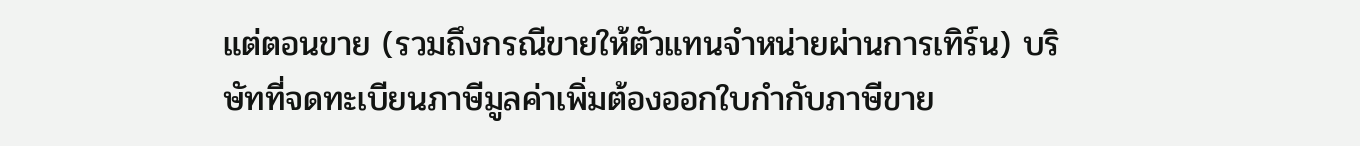แต่ตอนขาย (รวมถึงกรณีขายให้ตัวแทนจำหน่ายผ่านการเทิร์น) บริษัทที่จดทะเบียนภาษีมูลค่าเพิ่มต้องออกใบกำกับภาษีขาย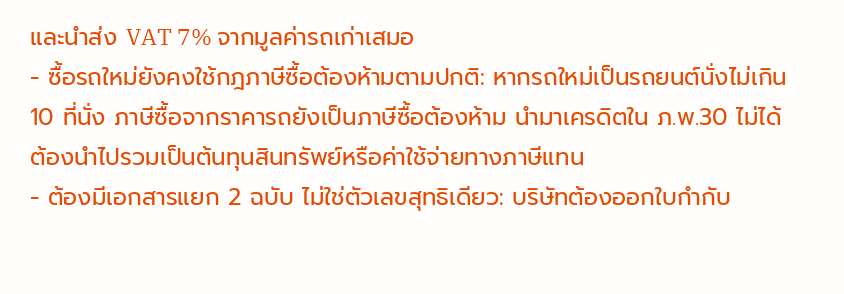และนำส่ง VAT 7% จากมูลค่ารถเก่าเสมอ
- ซื้อรถใหม่ยังคงใช้กฎภาษีซื้อต้องห้ามตามปกติ: หากรถใหม่เป็นรถยนต์นั่งไม่เกิน 10 ที่นั่ง ภาษีซื้อจากราคารถยังเป็นภาษีซื้อต้องห้าม นำมาเครดิตใน ภ.พ.30 ไม่ได้ ต้องนำไปรวมเป็นต้นทุนสินทรัพย์หรือค่าใช้จ่ายทางภาษีแทน
- ต้องมีเอกสารแยก 2 ฉบับ ไม่ใช่ตัวเลขสุทธิเดียว: บริษัทต้องออกใบกำกับ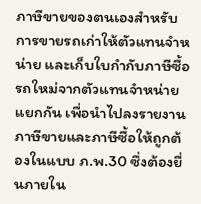ภาษีขายของตนเองสำหรับการขายรถเก่าให้ตัวแทนจำหน่าย และเก็บใบกำกับภาษีซื้อรถใหม่จากตัวแทนจำหน่ายแยกกัน เพื่อนำไปลงรายงานภาษีขายและภาษีซื้อให้ถูกต้องในแบบ ภ.พ.30 ซึ่งต้องยื่นภายใน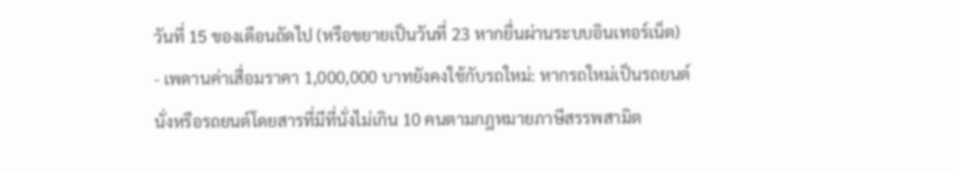วันที่ 15 ของเดือนถัดไป (หรือขยายเป็นวันที่ 23 หากยื่นผ่านระบบอินเทอร์เน็ต)
- เพดานค่าเสื่อมราคา 1,000,000 บาทยังคงใช้กับรถใหม่: หากรถใหม่เป็นรถยนต์นั่งหรือรถยนต์โดยสารที่มีที่นั่งไม่เกิน 10 คนตามกฎหมายภาษีสรรพสามิต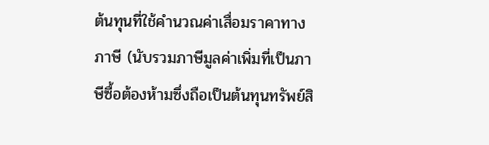ต้นทุนที่ใช้คำนวณค่าเสื่อมราคาทางภาษี (นับรวมภาษีมูลค่าเพิ่มที่เป็นภาษีซื้อต้องห้ามซึ่งถือเป็นต้นทุนทรัพย์สิ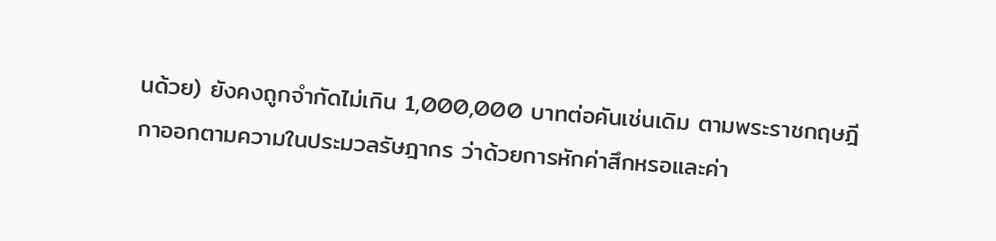นด้วย) ยังคงถูกจำกัดไม่เกิน 1,000,000 บาทต่อคันเช่นเดิม ตามพระราชกฤษฎีกาออกตามความในประมวลรัษฎากร ว่าด้วยการหักค่าสึกหรอและค่า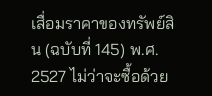เสื่อมราคาของทรัพย์สิน (ฉบับที่ 145) พ.ศ. 2527 ไม่ว่าจะซื้อด้วย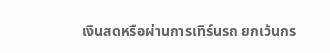เงินสดหรือผ่านการเทิร์นรถ ยกเว้นกร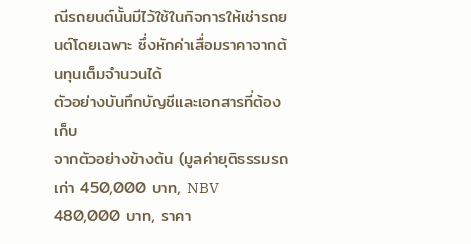ณีรถยนต์นั้นมีไว้ใช้ในกิจการให้เช่ารถยนต์โดยเฉพาะ ซึ่งหักค่าเสื่อมราคาจากต้นทุนเต็มจำนวนได้
ตัวอย่างบันทึกบัญชีและเอกสารที่ต้องเก็บ
จากตัวอย่างข้างต้น (มูลค่ายุติธรรมรถเก่า 450,000 บาท, NBV 480,000 บาท, ราคา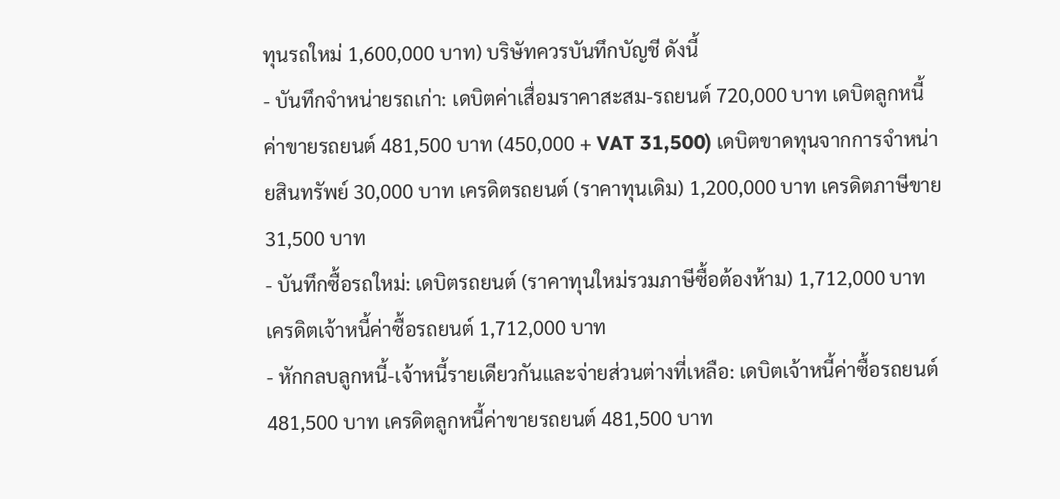ทุนรถใหม่ 1,600,000 บาท) บริษัทควรบันทึกบัญชี ดังนี้
- บันทึกจำหน่ายรถเก่า: เดบิตค่าเสื่อมราคาสะสม-รถยนต์ 720,000 บาท เดบิตลูกหนี้ค่าขายรถยนต์ 481,500 บาท (450,000 + VAT 31,500) เดบิตขาดทุนจากการจำหน่ายสินทรัพย์ 30,000 บาท เครดิตรถยนต์ (ราคาทุนเดิม) 1,200,000 บาท เครดิตภาษีขาย 31,500 บาท
- บันทึกซื้อรถใหม่: เดบิตรถยนต์ (ราคาทุนใหม่รวมภาษีซื้อต้องห้าม) 1,712,000 บาท เครดิตเจ้าหนี้ค่าซื้อรถยนต์ 1,712,000 บาท
- หักกลบลูกหนี้-เจ้าหนี้รายเดียวกันและจ่ายส่วนต่างที่เหลือ: เดบิตเจ้าหนี้ค่าซื้อรถยนต์ 481,500 บาท เครดิตลูกหนี้ค่าขายรถยนต์ 481,500 บาท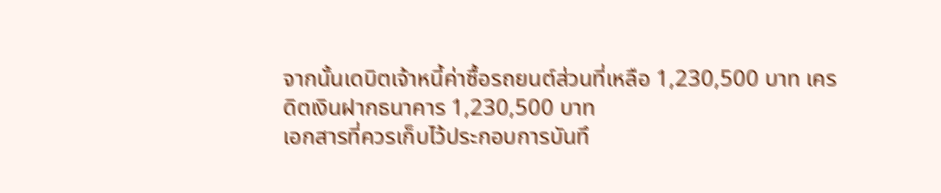จากนั้นเดบิตเจ้าหนี้ค่าซื้อรถยนต์ส่วนที่เหลือ 1,230,500 บาท เครดิตเงินฝากธนาคาร 1,230,500 บาท
เอกสารที่ควรเก็บไว้ประกอบการบันทึ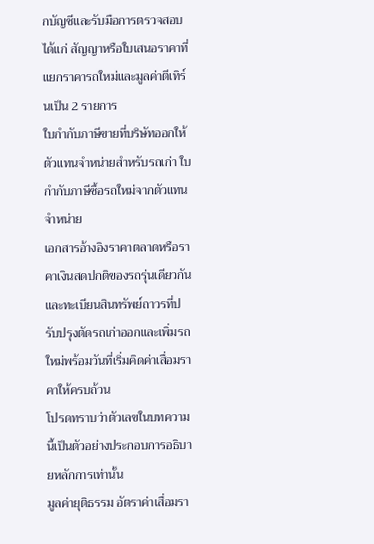กบัญชีและรับมือการตรวจสอบ ได้แก่ สัญญาหรือใบเสนอราคาที่แยกราคารถใหม่และมูลค่าตีเทิร์นเป็น 2 รายการ
ใบกำกับภาษีขายที่บริษัทออกให้ตัวแทนจำหน่ายสำหรับรถเก่า ใบกำกับภาษีซื้อรถใหม่จากตัวแทนจำหน่าย
เอกสารอ้างอิงราคาตลาดหรือราคาเงินสดปกติของรถรุ่นเดียวกัน และทะเบียนสินทรัพย์ถาวรที่ปรับปรุงตัดรถเก่าออกและเพิ่มรถใหม่พร้อมวันที่เริ่มคิดค่าเสื่อมราคาให้ครบถ้วน
โปรดทราบว่าตัวเลขในบทความนี้เป็นตัวอย่างประกอบการอธิบายหลักการเท่านั้น
มูลค่ายุติธรรม อัตราค่าเสื่อมรา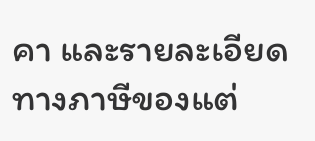คา และรายละเอียดทางภาษีของแต่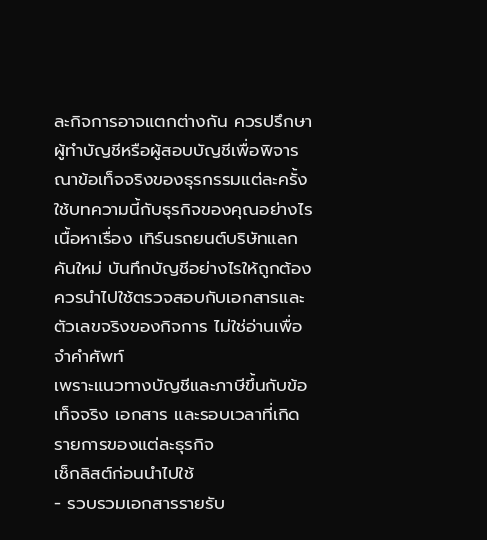ละกิจการอาจแตกต่างกัน ควรปรึกษาผู้ทำบัญชีหรือผู้สอบบัญชีเพื่อพิจารณาข้อเท็จจริงของธุรกรรมแต่ละครั้ง
ใช้บทความนี้กับธุรกิจของคุณอย่างไร
เนื้อหาเรื่อง เทิร์นรถยนต์บริษัทแลกคันใหม่ บันทึกบัญชีอย่างไรให้ถูกต้อง ควรนำไปใช้ตรวจสอบกับเอกสารและตัวเลขจริงของกิจการ ไม่ใช่อ่านเพื่อจำคำศัพท์
เพราะแนวทางบัญชีและภาษีขึ้นกับข้อเท็จจริง เอกสาร และรอบเวลาที่เกิดรายการของแต่ละธุรกิจ
เช็กลิสต์ก่อนนำไปใช้
- รวบรวมเอกสารรายรับ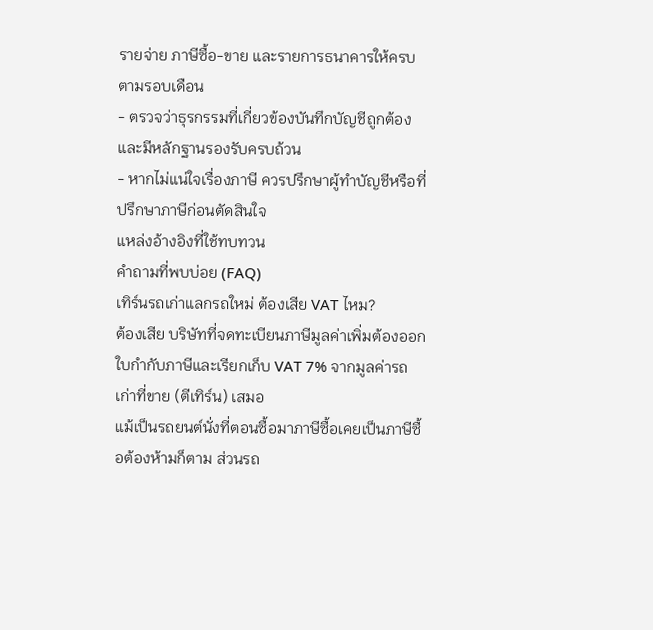รายจ่าย ภาษีซื้อ-ขาย และรายการธนาคารให้ครบตามรอบเดือน
- ตรวจว่าธุรกรรมที่เกี่ยวข้องบันทึกบัญชีถูกต้องและมีหลักฐานรองรับครบถ้วน
- หากไม่แน่ใจเรื่องภาษี ควรปรึกษาผู้ทำบัญชีหรือที่ปรึกษาภาษีก่อนตัดสินใจ
แหล่งอ้างอิงที่ใช้ทบทวน
คำถามที่พบบ่อย (FAQ)
เทิร์นรถเก่าแลกรถใหม่ ต้องเสีย VAT ไหม?
ต้องเสีย บริษัทที่จดทะเบียนภาษีมูลค่าเพิ่มต้องออกใบกำกับภาษีและเรียกเก็บ VAT 7% จากมูลค่ารถเก่าที่ขาย (ตีเทิร์น) เสมอ
แม้เป็นรถยนต์นั่งที่ตอนซื้อมาภาษีซื้อเคยเป็นภาษีซื้อต้องห้ามก็ตาม ส่วนรถ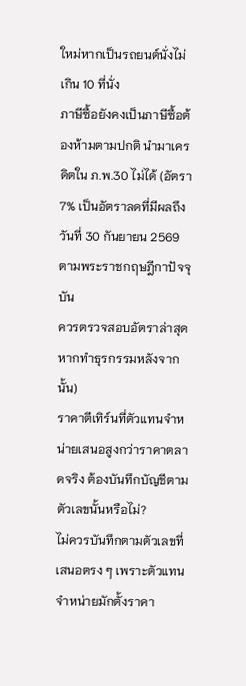ใหม่หากเป็นรถยนต์นั่งไม่เกิน 10 ที่นั่ง
ภาษีซื้อยังคงเป็นภาษีซื้อต้องห้ามตามปกติ นำมาเครดิตใน ภ.พ.30 ไม่ได้ (อัตรา 7% เป็นอัตราลดที่มีผลถึงวันที่ 30 กันยายน 2569 ตามพระราชกฤษฎีกาปัจจุบัน
ควรตรวจสอบอัตราล่าสุดหากทำธุรกรรมหลังจากนั้น)
ราคาตีเทิร์นที่ตัวแทนจำหน่ายเสนอสูงกว่าราคาตลาดจริง ต้องบันทึกบัญชีตามตัวเลขนั้นหรือไม่?
ไม่ควรบันทึกตามตัวเลขที่เสนอตรง ๆ เพราะตัวแทนจำหน่ายมักตั้งราคา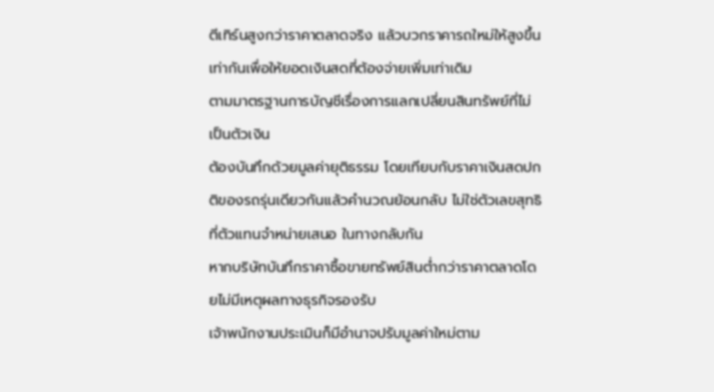ตีเทิร์นสูงกว่าราคาตลาดจริง แล้วบวกราคารถใหม่ให้สูงขึ้นเท่ากันเพื่อให้ยอดเงินสดที่ต้องจ่ายเพิ่มเท่าเดิม
ตามมาตรฐานการบัญชีเรื่องการแลกเปลี่ยนสินทรัพย์ที่ไม่เป็นตัวเงิน
ต้องบันทึกด้วยมูลค่ายุติธรรม โดยเทียบกับราคาเงินสดปกติของรถรุ่นเดียวกันแล้วคำนวณย้อนกลับ ไม่ใช่ตัวเลขสุทธิที่ตัวแทนจำหน่ายเสนอ ในทางกลับกัน
หากบริษัทบันทึกราคาซื้อขายทรัพย์สินต่ำกว่าราคาตลาดโดยไม่มีเหตุผลทางธุรกิจรองรับ
เจ้าพนักงานประเมินก็มีอำนาจปรับมูลค่าใหม่ตาม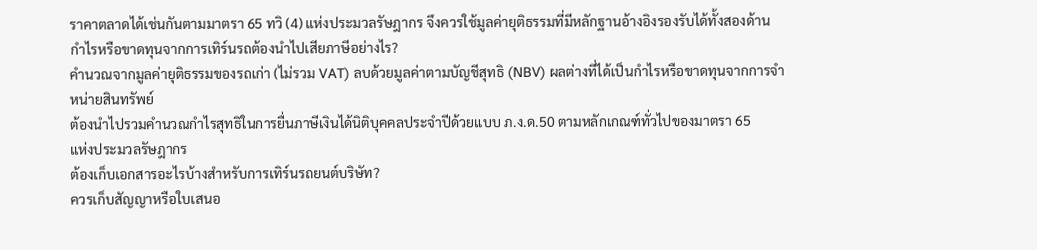ราคาตลาดได้เช่นกันตามมาตรา 65 ทวิ (4) แห่งประมวลรัษฎากร จึงควรใช้มูลค่ายุติธรรมที่มีหลักฐานอ้างอิงรองรับได้ทั้งสองด้าน
กำไรหรือขาดทุนจากการเทิร์นรถต้องนำไปเสียภาษีอย่างไร?
คำนวณจากมูลค่ายุติธรรมของรถเก่า (ไม่รวม VAT) ลบด้วยมูลค่าตามบัญชีสุทธิ (NBV) ผลต่างที่ได้เป็นกำไรหรือขาดทุนจากการจำหน่ายสินทรัพย์
ต้องนำไปรวมคำนวณกำไรสุทธิในการยื่นภาษีเงินได้นิติบุคคลประจำปีด้วยแบบ ภ.ง.ด.50 ตามหลักเกณฑ์ทั่วไปของมาตรา 65
แห่งประมวลรัษฎากร
ต้องเก็บเอกสารอะไรบ้างสำหรับการเทิร์นรถยนต์บริษัท?
ควรเก็บสัญญาหรือใบเสนอ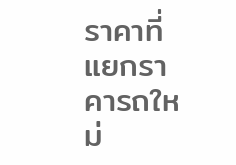ราคาที่แยกราคารถใหม่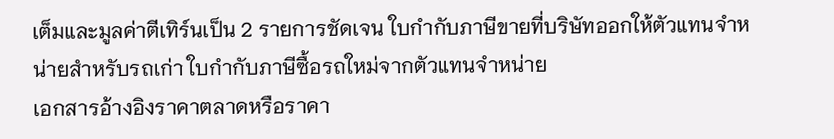เต็มและมูลค่าตีเทิร์นเป็น 2 รายการชัดเจน ใบกำกับภาษีขายที่บริษัทออกให้ตัวแทนจำหน่ายสำหรับรถเก่า ใบกำกับภาษีซื้อรถใหม่จากตัวแทนจำหน่าย
เอกสารอ้างอิงราคาตลาดหรือราคา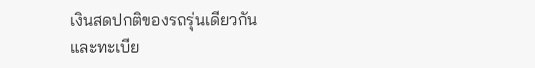เงินสดปกติของรถรุ่นเดียวกัน
และทะเบีย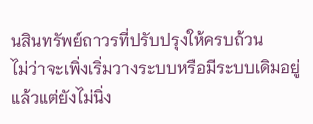นสินทรัพย์ถาวรที่ปรับปรุงให้ครบถ้วน
ไม่ว่าจะเพิ่งเริ่มวางระบบหรือมีระบบเดิมอยู่แล้วแต่ยังไม่นิ่ง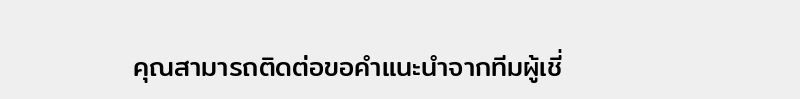คุณสามารถติดต่อขอคำแนะนำจากทีมผู้เชี่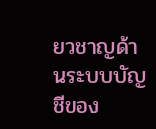ยวชาญด้านระบบบัญชีของ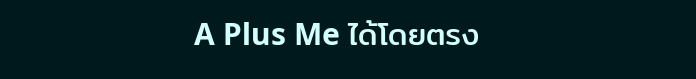A Plus Me ได้โดยตรง